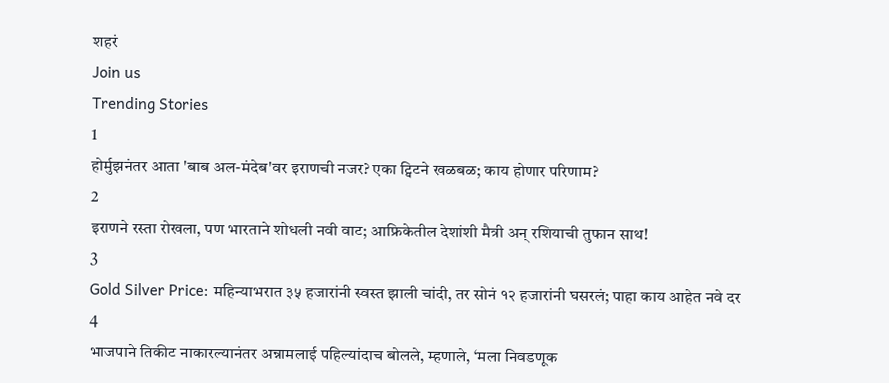शहरं
Join us
Trending Stories
1
होर्मुझनंतर आता 'बाब अल-मंदेब'वर इराणची नजर? एका ट्विटने खळबळ; काय होणार परिणाम?
2
इराणने रस्ता रोखला, पण भारताने शोधली नवी वाट; आफ्रिकेतील देशांशी मैत्री अन् रशियाची तुफान साथ!
3
Gold Silver Price: महिन्याभरात ३५ हजारांनी स्वस्त झाली चांदी, तर सोनं १२ हजारांनी घसरलं; पाहा काय आहेत नवे दर
4
भाजपाने तिकीट नाकारल्यानंतर अन्नामलाई पहिल्यांदाच बोलले, म्हणाले, ‘मला निवडणूक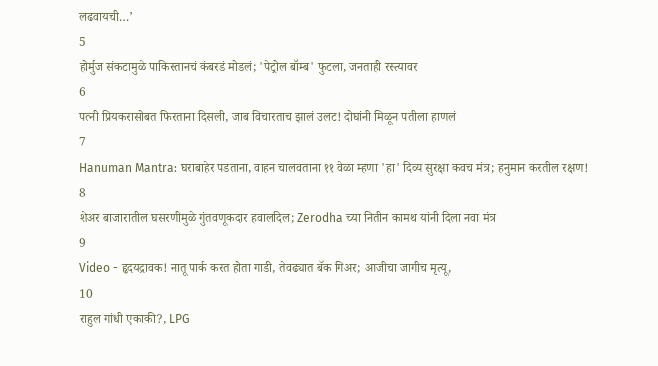लढवायची…’
5
होर्मुज संकटामुळे पाकिस्तानचं कंबरडं मोडलं; 'पेट्रोल बॉम्ब' फुटला, जनताही रस्त्यावर
6
पत्नी प्रियकरासोबत फिरताना दिसली, जाब विचारताच झालं उलट! दोघांनी मिळून पतीला हाणलं
7
Hanuman Mantra: घराबाहेर पडताना, वाहन चालवताना ११ वेळा म्हणा 'हा' दिव्य सुरक्षा कवच मंत्र; हनुमान करतील रक्षण!
8
शेअर बाजारातील घसरणीमुळे गुंतवणूकदार हवालदिल; Zerodha च्या नितीन कामथ यांनी दिला नवा मंत्र
9
Video - हृदयद्रावक! नातू पार्क करत होता गाडी, तेवढ्यात बॅक गिअर; आजीचा जागीच मृत्यू,
10
राहुल गांधी एकाकी?, LPG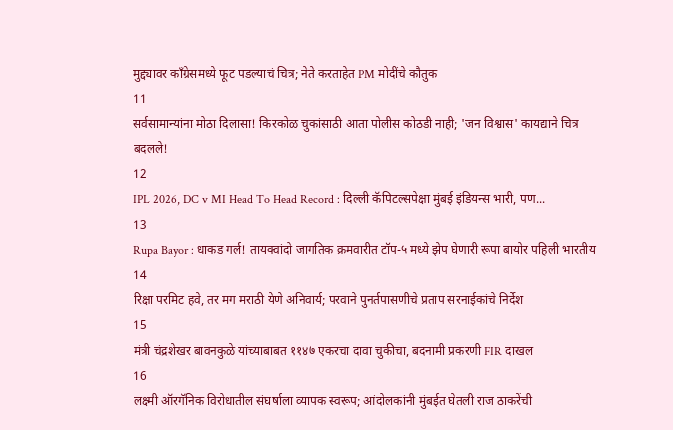मुद्द्यावर काँग्रेसमध्ये फूट पडल्याचं चित्र; नेते करताहेत PM मोदींचे कौतुक
11
सर्वसामान्यांना मोठा दिलासा! किरकोळ चुकांसाठी आता पोलीस कोठडी नाही; 'जन विश्वास' कायद्याने चित्र बदलले!
12
IPL 2026, DC v MI Head To Head Record : दिल्ली कॅपिटल्सपेक्षा मुंबई इंडियन्स भारी, पण...
13
Rupa Bayor : धाकड गर्ल! तायक्वांदो जागतिक क्रमवारीत टॉप-५ मध्ये झेप घेणारी रूपा बायोर पहिली भारतीय
14
रिक्षा परमिट हवे, तर मग मराठी येणे अनिवार्य; परवाने पुनर्तपासणीचे प्रताप सरनाईकांचे निर्देश
15
मंत्री चंद्रशेखर बावनकुळे यांच्याबाबत ११४७ एकरचा दावा चुकीचा, बदनामी प्रकरणी FIR दाखल
16
लक्ष्मी ऑरगॅनिक विरोधातील संघर्षाला व्यापक स्वरूप; आंदोलकांनी मुंबईत घेतली राज ठाकरेंची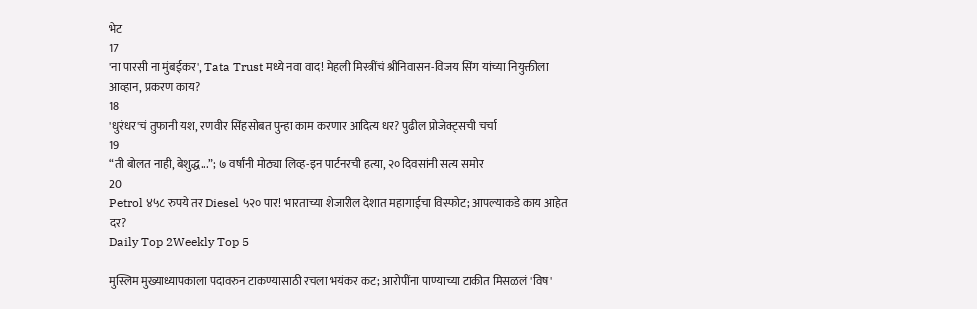भेट
17
'ना पारसी ना मुंबईकर', Tata Trust मध्ये नवा वाद! मेहली मिस्त्रींचं श्रीनिवासन-विजय सिंग यांच्या नियुक्तीला आव्हान, प्रकरण काय?
18
'धुरंधर'चं तुफानी यश, रणवीर सिंहसोबत पुन्हा काम करणार आदित्य धर? पुढील प्रोजेक्ट्सची चर्चा
19
“ती बोलत नाही, बेशुद्ध...”; ७ वर्षांनी मोठ्या लिव्ह-इन पार्टनरची हत्या, २० दिवसांनी सत्य समोर
20
Petrol ४५८ रुपये तर Diesel ५२० पार! भारताच्या शेजारील देशात महागाईचा विस्फोट; आपल्याकडे काय आहेत दर?
Daily Top 2Weekly Top 5

मुस्लिम मुख्याध्यापकाला पदावरुन टाकण्यासाठी रचला भयंकर कट; आरोपींना पाण्याच्या टाकीत मिसळलं 'विष'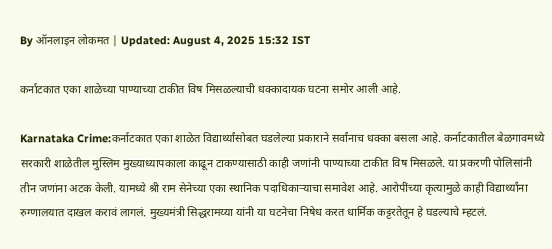By ऑनलाइन लोकमत | Updated: August 4, 2025 15:32 IST

कर्नाटकात एका शाळेच्या पाण्याच्या टाकीत विष मिसळल्याची धक्कादायक घटना समोर आली आहे.

Karnataka Crime:कर्नाटकात एका शाळेत विद्यार्थ्यांसोबत घडलेल्या प्रकाराने सर्वांनाच धक्का बसला आहे. कर्नाटकातील बेळगावमध्ये सरकारी शाळेतील मुस्लिम मुख्याध्यापकाला काढून टाकण्यासाठी काही जणांनी पाण्याच्या टाकीत विष मिसळले. या प्रकरणी पोलिसांनी तीन जणांना अटक केली. यामध्ये श्री राम सेनेच्या एका स्थानिक पदाधिकाऱ्याचा समावेश आहे. आरोपींच्या कृत्यामुळे काही विद्यार्थ्यांना रुग्णालयात दाखल करावं लागलं. मुख्यमंत्री सिद्धरामय्या यांनी या घटनेचा निषेध करत धार्मिक कट्टरतेतून हे घडल्याचे म्हटलं.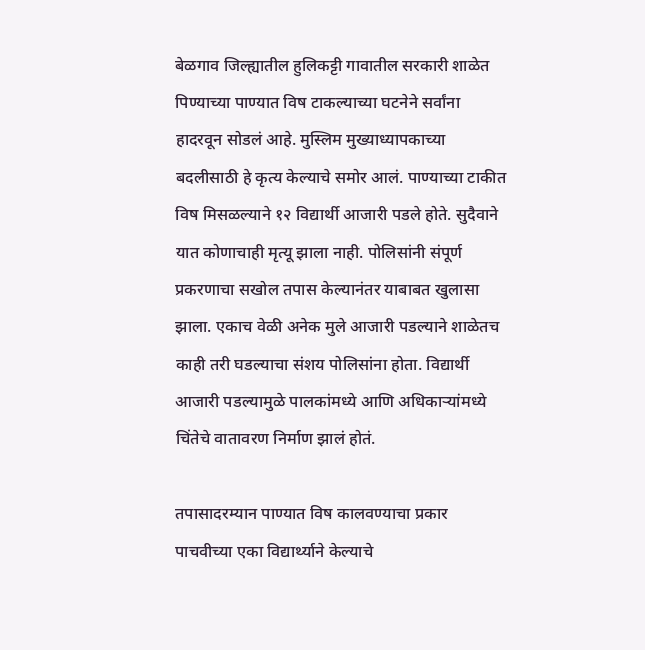बेळगाव जिल्ह्यातील हुलिकट्टी गावातील सरकारी शाळेत पिण्याच्या पाण्यात विष टाकल्याच्या घटनेने सर्वांना हादरवून सोडलं आहे. मुस्लिम मुख्याध्यापकाच्या बदलीसाठी हे कृत्य केल्याचे समोर आलं. पाण्याच्या टाकीत विष मिसळल्याने १२ विद्यार्थी आजारी पडले होते. सुदैवाने यात कोणाचाही मृत्यू झाला नाही. पोलिसांनी संपूर्ण प्रकरणाचा सखोल तपास केल्यानंतर याबाबत खुलासा झाला. एकाच वेळी अनेक मुले आजारी पडल्याने शाळेतच काही तरी घडल्याचा संशय पोलिसांना होता. विद्यार्थी आजारी पडल्यामुळे पालकांमध्ये आणि अधिकाऱ्यांमध्ये चिंतेचे वातावरण निर्माण झालं होतं.

तपासादरम्यान पाण्यात विष कालवण्याचा प्रकार पाचवीच्या एका विद्यार्थ्याने केल्याचे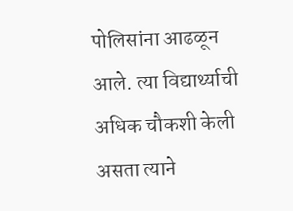पोलिसांना आढळून आले. त्या विद्यार्थ्याची अधिक चौकशी केली असता त्याने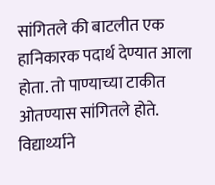सांगितले की बाटलीत एक हानिकारक पदार्थ देण्यात आला होता. तो पाण्याच्या टाकीत ओतण्यास सांगितले होते. विद्यार्थ्याने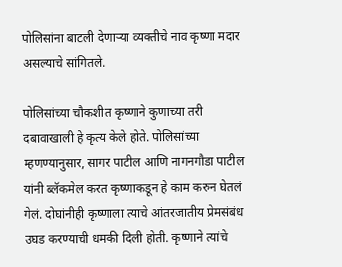पोलिसांना बाटली देणाऱ्या व्यक्तीचे नाव कृष्णा मदार असल्याचे सांगितले.

पोलिसांच्या चौकशीत कृष्णाने कुणाच्या तरी दबावाखाली हे कृत्य केले होते. पोलिसांच्या म्हणण्यानुसार, सागर पाटील आणि नागनगौडा पाटील यांनी ब्लॅकमेल करत कृष्णाकडून हे काम करुन घेतलं गेलं. दोघांनीही कृष्णाला त्याचे आंतरजातीय प्रेमसंबंध उघड करण्याची धमकी दिली होती. कृष्णाने त्यांचे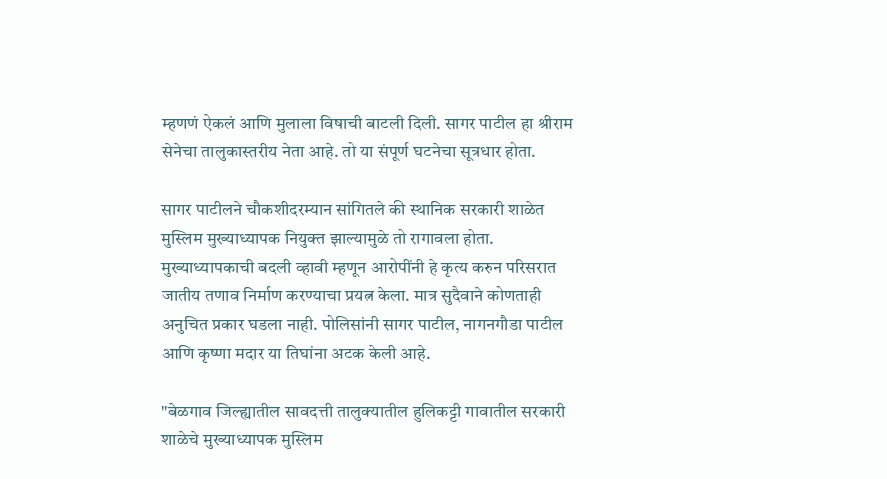म्हणणं ऐकलं आणि मुलाला विषाची बाटली दिली. सागर पाटील हा श्रीराम सेनेचा तालुकास्तरीय नेता आहे. तो या संपूर्ण घटनेचा सूत्रधार होता.

सागर पाटीलने चौकशीदरम्यान सांगितले की स्थानिक सरकारी शाळेत मुस्लिम मुख्याध्यापक नियुक्त झाल्यामुळे तो रागावला होता. मुख्याध्यापकाची बदली व्हावी म्हणून आरोपींनी हे कृत्य करुन परिसरात जातीय तणाव निर्माण करण्याचा प्रयत्न केला. मात्र सुदैवाने कोणताही अनुचित प्रकार घडला नाही. पोलिसांनी सागर पाटील, नागनगौडा पाटील आणि कृष्णा मदार या तिघांना अटक केली आहे.

"बेळगाव जिल्ह्यातील सावदत्ती तालुक्यातील हुलिकट्टी गावातील सरकारी शाळेचे मुख्याध्यापक मुस्लिम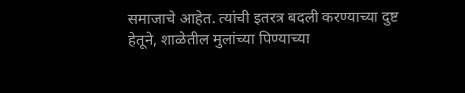समाजाचे आहेत. त्यांची इतरत्र बदली करण्याच्या दुष्ट हेतूने, शाळेतील मुलांच्या पिण्याच्या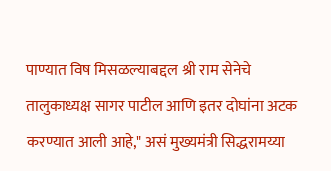पाण्यात विष मिसळल्याबद्दल श्री राम सेनेचे तालुकाध्यक्ष सागर पाटील आणि इतर दोघांना अटक करण्यात आली आहे," असं मुख्यमंत्री सिद्धरामय्या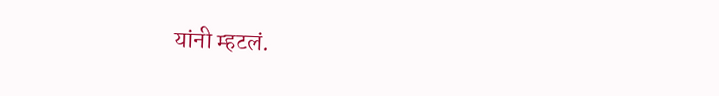यांनी म्हटलं.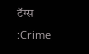टॅग्स :Crime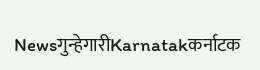Newsगुन्हेगारीKarnatakकर्नाटक